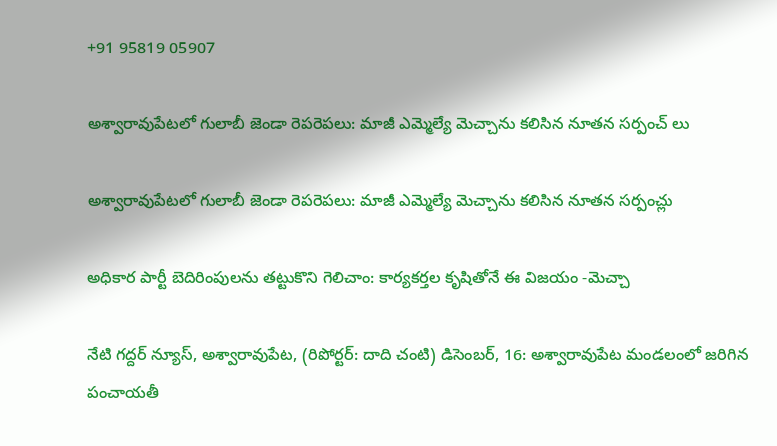+91 95819 05907

అశ్వారావుపేటలో గులాబీ జెండా రెపరెపలు: మాజీ ఎమ్మెల్యే మెచ్చాను కలిసిన నూతన సర్పంచ్ లు

అశ్వారావుపేటలో గులాబీ జెండా రెపరెపలు: మాజీ ఎమ్మెల్యే మెచ్చాను కలిసిన నూతన సర్పంచ్లు

అధికార పార్టీ బెదిరింపులను తట్టుకొని గెలిచాం: కార్యకర్తల కృషితోనే ఈ విజయం -మెచ్చా

నేటి గద్దర్ న్యూస్, అశ్వారావుపేట, (రిపోర్టర్: దాది చంటి) డిసెంబర్, 16: అశ్వారావుపేట మండలంలో జరిగిన పంచాయతీ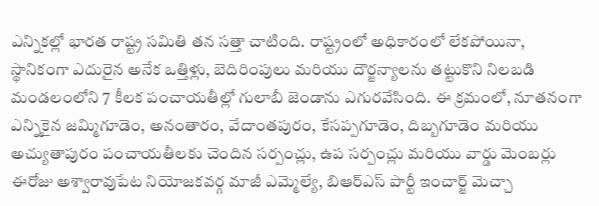ఎన్నికల్లో భారత రాష్ట్ర సమితి తన సత్తా చాటింది. రాష్ట్రంలో అధికారంలో లేకపోయినా, స్థానికంగా ఎదురైన అనేక ఒత్తిళ్లు, బెదిరింపులు మరియు దౌర్జన్యాలను తట్టుకొని నిలబడి మండలంలోని 7 కీలక పంచాయతీల్లో గులాబీ జెండాను ఎగురవేసింది. ఈ క్రమంలో, నూతనంగా ఎన్నికైన జమ్మిగూడెం, అనంతారం, వేదాంతపురం, కేసప్పగూడెం, దిబ్బగూడెం మరియు అచ్యుతాపురం పంచాయతీలకు చెందిన సర్పంచ్లు, ఉప సర్పంచ్లు మరియు వార్డు మెంబర్లు ఈరోజు అశ్వారావుపేట నియోజకవర్గ మాజీ ఎమ్మెల్యే, బిఆర్ఎస్ పార్టీ ఇంచార్జ్ మెచ్చా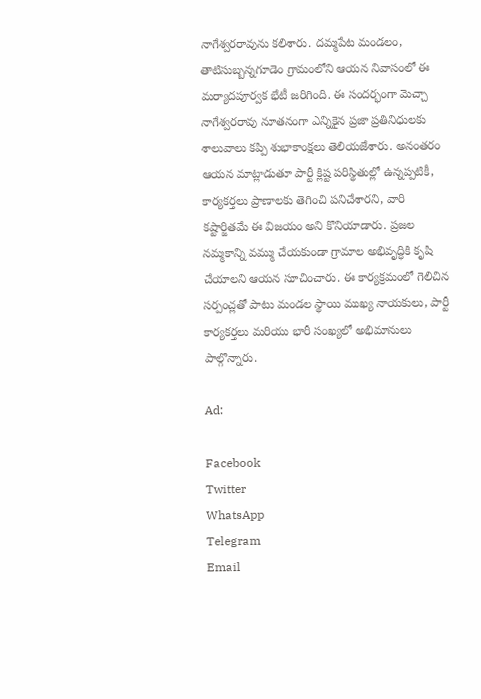నాగేశ్వరరావును కలిశారు. దమ్మపేట మండలం, తాటిసుబ్బన్నగూడెం గ్రామంలోని ఆయన నివాసంలో ఈ మర్యాదపూర్వక భేటీ జరిగింది. ఈ సందర్భంగా మెచ్చా నాగేశ్వరరావు నూతనంగా ఎన్నికైన ప్రజా ప్రతినిధులకు శాలువాలు కప్పి శుభాకాంక్షలు తెలియజేశారు. అనంతరం ఆయన మాట్లాడుతూ పార్టీ క్లిష్ట పరిస్థితుల్లో ఉన్నప్పటికీ, కార్యకర్తలు ప్రాణాలకు తెగించి పనిచేశారని, వారి కష్టార్జితమే ఈ విజయం అని కొనియాడారు. ప్రజల నమ్మకాన్ని వమ్ము చేయకుండా గ్రామాల అభివృద్ధికి కృషి చేయాలని ఆయన సూచించారు. ఈ కార్యక్రమంలో గెలిచిన సర్పంచ్లతో పాటు మండల స్థాయి ముఖ్య నాయకులు, పార్టీ కార్యకర్తలు మరియు భారీ సంఖ్యలో అభిమానులు పాల్గొన్నారు.

Ad:

Facebook
Twitter
WhatsApp
Telegram
Email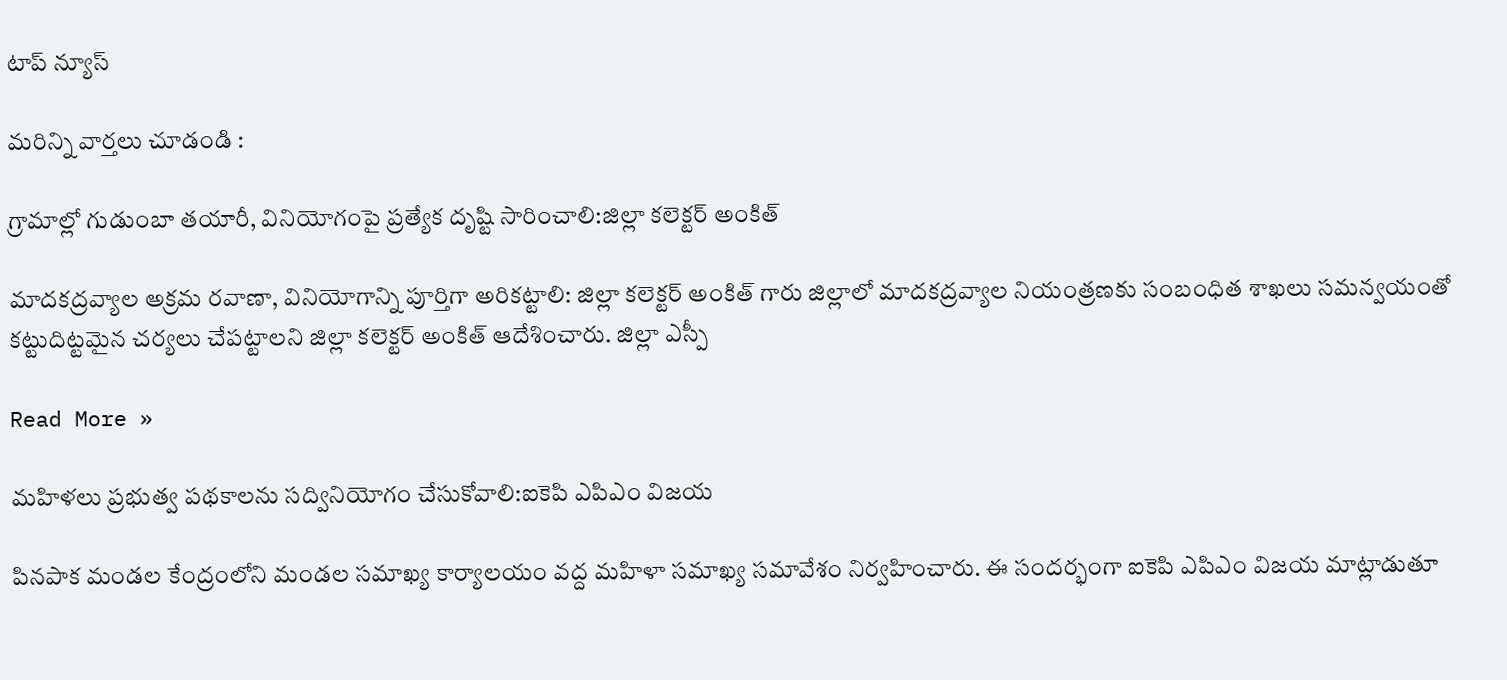టాప్ న్యూస్

మరిన్ని వార్తలు చూడండి :

గ్రామాల్లో గుడుంబా తయారీ, వినియోగంపై ప్రత్యేక దృష్టి సారించాలి:జిల్లా కలెక్టర్ అంకిత్

మాదకద్రవ్యాల అక్రమ రవాణా, వినియోగాన్ని పూర్తిగా అరికట్టాలి: జిల్లా కలెక్టర్ అంకిత్ గారు జిల్లాలో మాదకద్రవ్యాల నియంత్రణకు సంబంధిత శాఖలు సమన్వయంతో కట్టుదిట్టమైన చర్యలు చేపట్టాలని జిల్లా కలెక్టర్ అంకిత్ ఆదేశించారు. జిల్లా ఎస్పీ

Read More »

మహిళలు ప్రభుత్వ పథకాలను సద్వినియోగం చేసుకోవాలి:ఐకెపి ఎపిఎం విజయ

పినపాక మండల కేంద్రంలోని మండల సమాఖ్య కార్యాలయం వద్ద మహిళా సమాఖ్య సమావేశం నిర్వహించారు. ఈ సందర్భంగా ఐకెపి ఎపిఎం విజయ మాట్లాడుతూ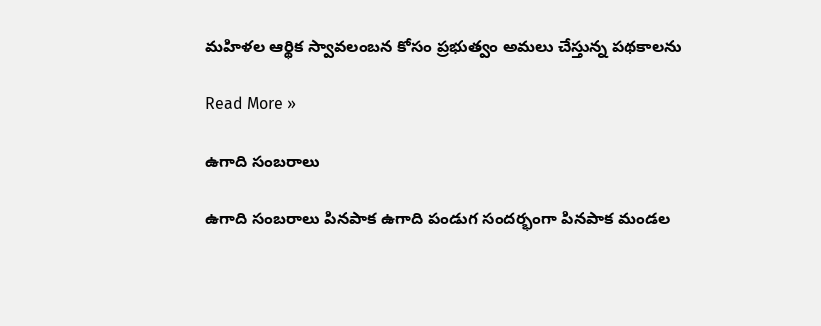మహిళల ఆర్థిక స్వావలంబన కోసం ప్రభుత్వం అమలు చేస్తున్న పథకాలను

Read More »

ఉగాది సంబరాలు

ఉగాది సంబరాలు పినపాక ఉగాది పండుగ సందర్భంగా పినపాక మండల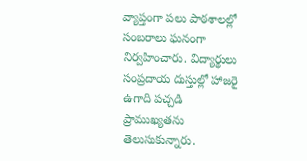వ్యాప్తంగా పలు పాఠశాలల్లో సంబరాలు ఘనంగా నిర్వహించారు. విద్యార్థులు సంప్రదాయ దుస్తుల్లో హాజరై ఉగాది పచ్చడి ప్రాముఖ్యతను తెలుసుకున్నారు.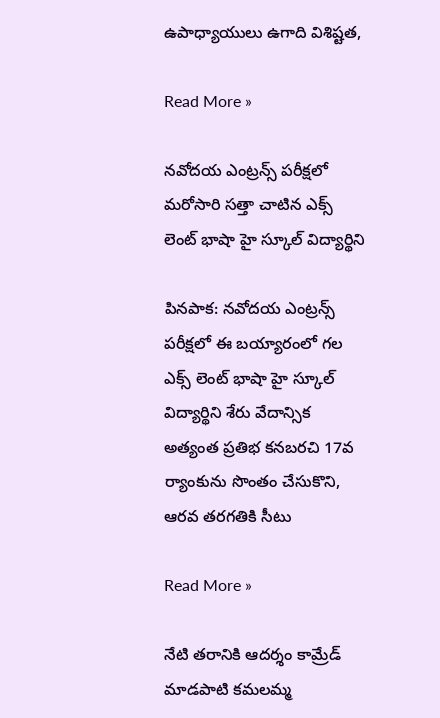ఉపాధ్యాయులు ఉగాది విశిష్టత,

Read More »

నవోదయ ఎంట్రన్స్ పరీక్షలో మరోసారి సత్తా చాటిన ఎక్స్ లెంట్ భాషా హై స్కూల్ విద్యార్థిని

పినపాక: నవోదయ ఎంట్రన్స్ పరీక్షలో ఈ బయ్యారంలో గల ఎక్స్ లెంట్ భాషా హై స్కూల్ విద్యార్థిని శేరు వేదాన్సిక అత్యంత ప్రతిభ కనబరచి 17వ ర్యాంకును సొంతం చేసుకొని, ఆరవ తరగతికి సీటు

Read More »

నేటి తరానికి ఆదర్శం కామ్రేడ్ మాడపాటి కమలమ్మ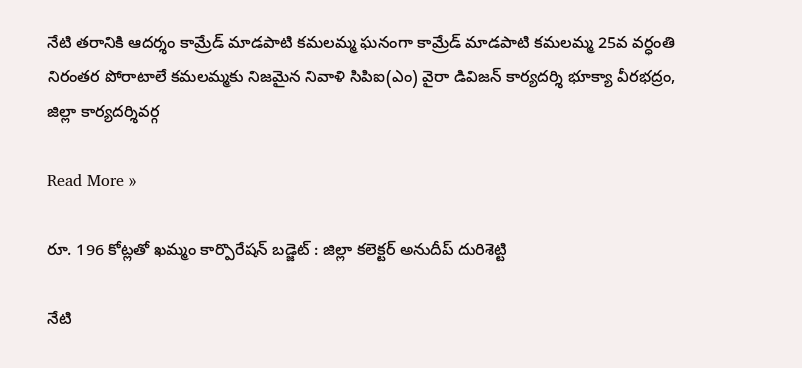నేటి తరానికి ఆదర్శం కామ్రేడ్ మాడపాటి కమలమ్మ ఘనంగా కామ్రేడ్ మాడపాటి కమలమ్మ 25వ వర్ధంతి నిరంతర పోరాటాలే కమలమ్మకు నిజమైన నివాళి సిపిఐ(ఎం) వైరా డివిజన్ కార్యదర్శి భూక్యా వీరభద్రం, జిల్లా కార్యదర్శివర్గ

Read More »

రూ. 196 కోట్లతో ఖమ్మం కార్పొరేషన్ బడ్జెట్ : జిల్లా కలెక్టర్ అనుదీప్ దురిశెట్టి

నేటి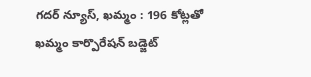గదర్ న్యూస్, ఖమ్మం : 196 కోట్లతో ఖమ్మం కార్పొరేషన్ బడ్జెట్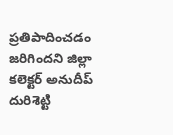ప్రతిపాదించడం జరిగిందని జిల్లా కలెక్టర్ అనుదీప్ దురిశెట్టి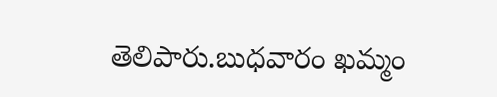తెలిపారు.బుధవారం ఖమ్మం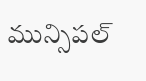మున్సిపల్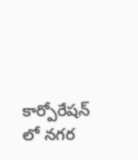కార్పోరేషన్ లో నగర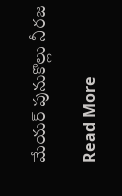మేయర్ పునుకొల్లు నీరజ

Read More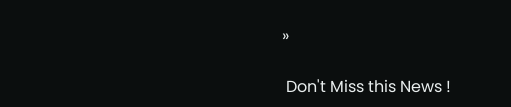»

 Don't Miss this News !